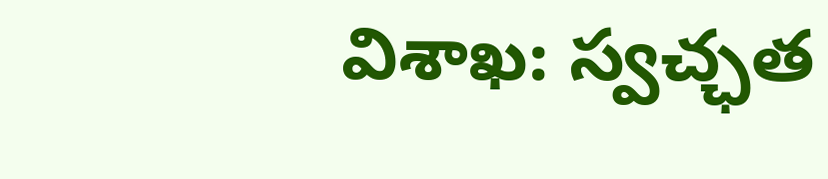విశాఖ: స్వచ్ఛత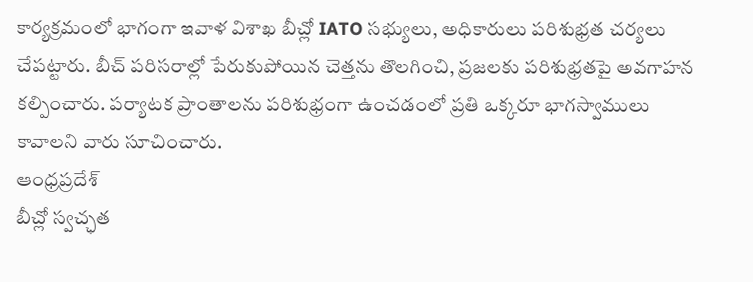కార్యక్రమంలో భాగంగా ఇవాళ విశాఖ బీచ్లో IATO సభ్యులు, అధికారులు పరిశుభ్రత చర్యలు చేపట్టారు. బీచ్ పరిసరాల్లో పేరుకుపోయిన చెత్తను తొలగించి, ప్రజలకు పరిశుభ్రతపై అవగాహన కల్పించారు. పర్యాటక ప్రాంతాలను పరిశుభ్రంగా ఉంచడంలో ప్రతి ఒక్కరూ భాగస్వాములు కావాలని వారు సూచించారు.
ఆంధ్రప్రదేశ్
బీచ్లో స్వచ్ఛత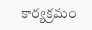కార్యక్రమం